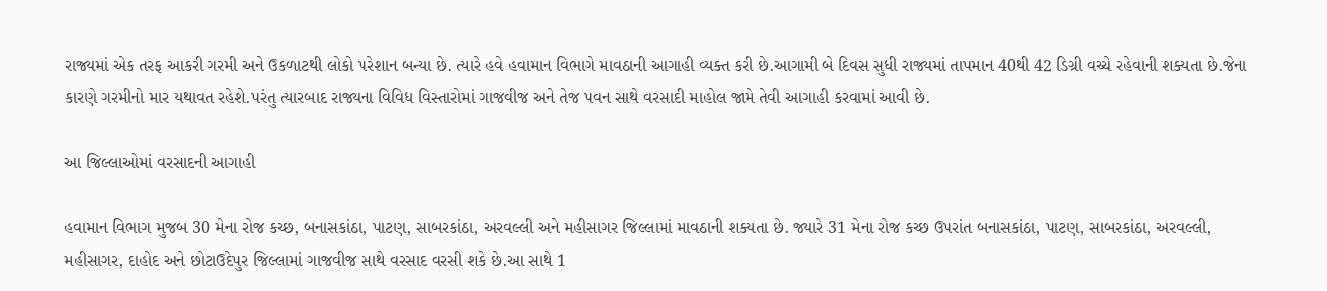રાજ્યમાં એક તરફ આકરી ગરમી અને ઉકળાટથી લોકો પરેશાન બન્યા છે. ત્યારે હવે હવામાન વિભાગે માવઠાની આગાહી વ્યક્ત કરી છે.આગામી બે દિવસ સુધી રાજ્યમાં તાપમાન 40થી 42 ડિગ્રી વચ્ચે રહેવાની શક્યતા છે.જેના કારણે ગરમીનો માર યથાવત રહેશે.પરંતુ ત્યારબાદ રાજ્યના વિવિધ વિસ્તારોમાં ગાજવીજ અને તેજ પવન સાથે વરસાદી માહોલ જામે તેવી આગાહી કરવામાં આવી છે.

આ જિલ્લાઓમાં વરસાદની આગાહી

હવામાન વિભાગ મુજબ 30 મેના રોજ કચ્છ, બનાસકાંઠા, પાટણ, સાબરકાંઠા, અરવલ્લી અને મહીસાગર જિલ્લામાં માવઠાની શક્યતા છે. જ્યારે 31 મેના રોજ કચ્છ ઉપરાંત બનાસકાંઠા, પાટણ, સાબરકાંઠા, અરવલ્લી, મહીસાગર, દાહોદ અને છોટાઉદેપુર જિલ્લામાં ગાજવીજ સાથે વરસાદ વરસી શકે છે.આ સાથે 1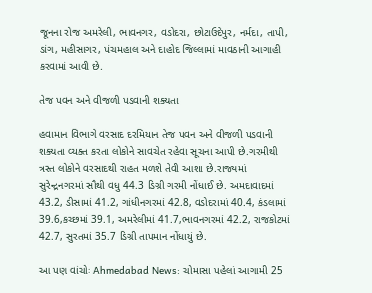જૂનના રોજ અમરેલી, ભાવનગર, વડોદરા, છોટાઉદેપુર, નર્મદા, તાપી, ડાંગ, મહીસાગર, પંચમહાલ અને દાહોદ જિલ્લામાં માવઠાની આગાહી કરવામાં આવી છે.

તેજ પવન અને વીજળી પડવાની શક્યતા

હવામાન વિભાગે વરસાદ દરમિયાન તેજ પવન અને વીજળી પડવાની શક્યતા વ્યક્ત કરતા લોકોને સાવચેત રહેવા સૂચના આપી છે.ગરમીથી ત્રસ્ત લોકોને વરસાદથી રાહત મળશે તેવી આશા છે.રાજ્યમાં સુરેન્દ્રનગરમાં સૌથી વધુ 44.3 ડિગ્રી ગરમી નોંધાઈ છે. અમદાવાદમાં 43.2, ડીસામાં 41.2, ગાંધીનગરમાં 42.8, વડોદરામાં 40.4, કંડલામાં 39.6,કચ્છમાં 39.1, અમરેલીમાં 41.7,ભાવનગરમાં 42.2, રાજકોટમાં 42.7, સુરતમાં 35.7 ડિગ્રી તાપમાન નોંધાયું છે.

આ પણ વાંચોઃ Ahmedabad News: ચોમાસા પહેલાં આગામી 25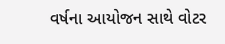વર્ષના આયોજન સાથે વોટર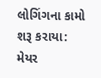લોગિંગના કામો શરૂ કરાયા: મેયર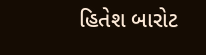હિતેશ બારોટ